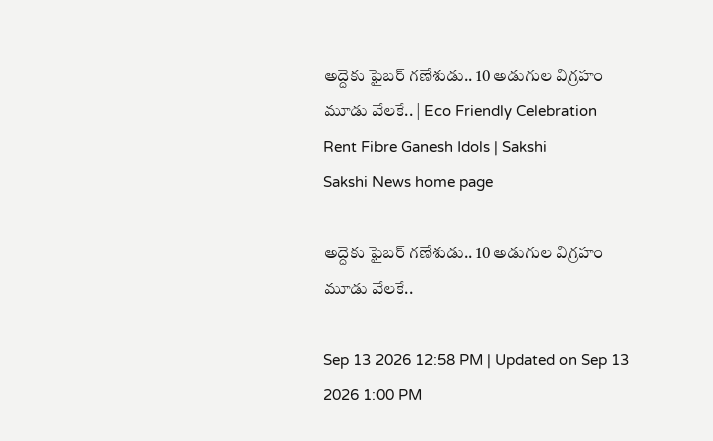అద్దెకు ఫైబర్ గణేశుడు.. 10 అడుగుల విగ్రహం మూడు వేలకే.. | Eco Friendly Celebration Rent Fibre Ganesh Idols | Sakshi
Sakshi News home page

అద్దెకు ఫైబర్ గణేశుడు.. 10 అడుగుల విగ్రహం మూడు వేలకే..

Sep 13 2026 12:58 PM | Updated on Sep 13 2026 1:00 PM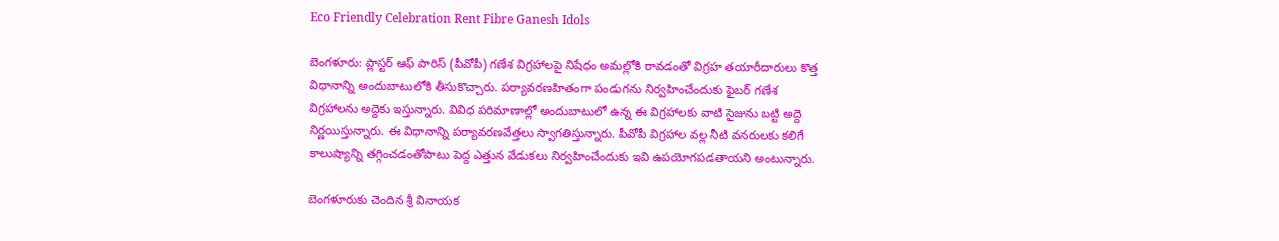Eco Friendly Celebration Rent Fibre Ganesh Idols

బెంగళూరు: ప్లాస్టర్‌ ఆఫ్‌ పారిస్‌ (పీవోపీ) గణేశ విగ్రహాలపై నిషేధం అమల్లోకి రావడంతో విగ్రహ తయారీదారులు కొత్త విధానాన్ని అందుబాటులోకి తీసుకొచ్చారు. పర్యావరణహితంగా పండుగను నిర్వహించేందుకు ఫైబర్‌ గణేశ విగ్రహాలను అద్దెకు ఇస్తున్నారు. వివిధ పరిమాణాల్లో అందుబాటులో ఉన్న ఈ విగ్రహాలకు వాటి సైజును బట్టి అద్దె నిర్ణయిస్తున్నారు. ఈ విధానాన్ని పర్యావరణవేత్తలు స్వాగతిస్తున్నారు. పీవోపీ విగ్రహాల వల్ల నీటి వనరులకు కలిగే కాలుష్యాన్ని తగ్గించడంతోపాటు పెద్ద ఎత్తున వేడుకలు నిర్వహించేందుకు ఇవి ఉపయోగపడతాయని అంటున్నారు.

బెంగళూరుకు చెందిన శ్రీ వినాయక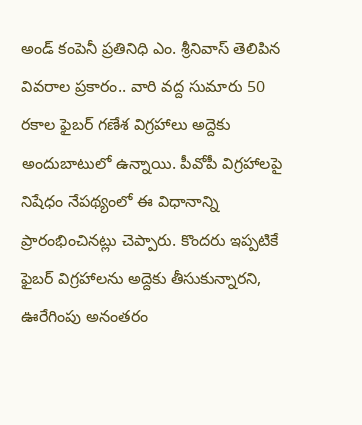అండ్‌ కంపెనీ ప్రతినిధి ఎం. శ్రీనివాస్‌ తెలిపిన వివరాల ప్రకారం.. వారి వద్ద సుమారు 50 రకాల ఫైబర్‌ గణేశ విగ్రహాలు అద్దెకు అందుబాటులో ఉన్నాయి. పీవోపీ విగ్రహాలపై నిషేధం నేపథ్యంలో ఈ విధానాన్ని ప్రారంభించినట్లు చెప్పారు. కొందరు ఇప్పటికే ఫైబర్‌ విగ్రహాలను అద్దెకు తీసుకున్నారని, ఊరేగింపు అనంతరం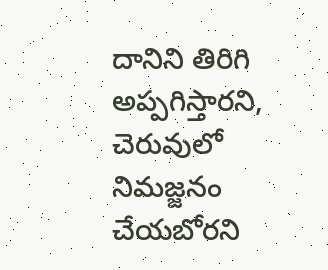దానిని తిరిగి అప్పగిస్తారని, చెరువులో నిమజ్జనం చేయబోరని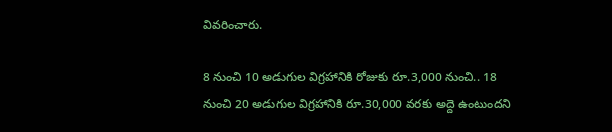వివరించారు.

8 నుంచి 10 అడుగుల విగ్రహానికి రోజుకు రూ.3,000 నుంచి.. 18 నుంచి 20 అడుగుల విగ్రహానికి రూ.30,000 వరకు అద్దె ఉంటుందని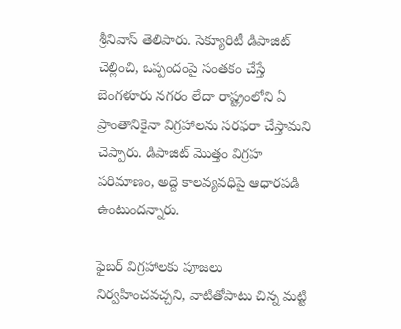శ్రీనివాస్‌ తెలిపారు. సెక్యూరిటీ డిపాజిట్‌ చెల్లించి, ఒప్పందంపై సంతకం చేస్తే బెంగళూరు నగరం లేదా రాష్ట్రంలోని ఏ ప్రాంతానికైనా విగ్రహాలను సరఫరా చేస్తామని చెప్పారు. డిపాజిట్‌ మొత్తం విగ్రహ పరిమాణం, అద్దె కాలవ్యవధిపై ఆధారపడి ఉంటుందన్నారు.

ఫైబర్‌ విగ్రహాలకు పూజలు నిర్వహించవచ్చని, వాటితోపాటు చిన్న మట్టి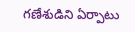గణేశుడిని ఏర్పాటు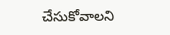చేసుకోవాలని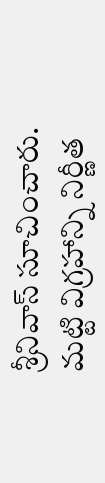శ్రీనివాస్‌ సూచించారు. మట్టి విగ్రహాన్ని నిర్ణీత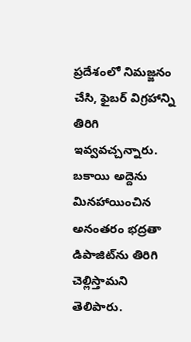ప్రదేశంలో నిమజ్జనం చేసి, ఫైబర్‌ విగ్రహాన్ని తిరిగి ఇవ్వవచ్చన్నారు. బకాయి అద్దెను మినహాయించిన అనంతరం భద్రతా డిపాజిట్‌ను తిరిగి చెల్లిస్తామని తెలిపారు.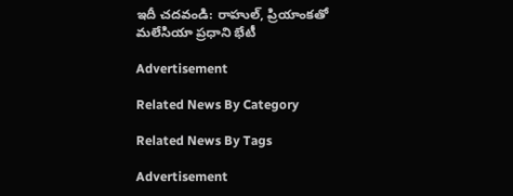ఇదీ చదవండి: రాహుల్‌, ప్రియాంకతో మలేసియా ప్రధాని భేటీ

Advertisement

Related News By Category

Related News By Tags

Advertisement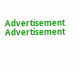Advertisement
Advertisement